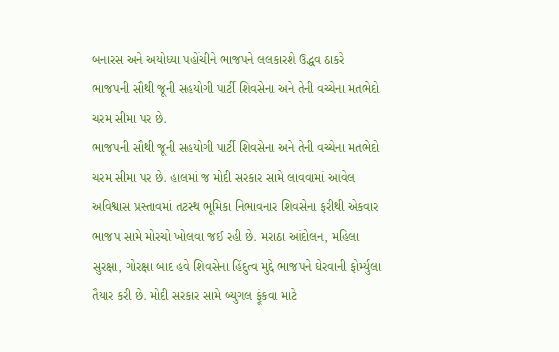બનારસ અને અયોધ્યા પહોંચીને ભાજપને લલકારશે ઉદ્ધવ ઠાકરે
ભાજપની સૌથી જૂની સહયોગી પાર્ટી શિવસેના અને તેની વચ્ચેના મતભેદો ચરમ સીમા પર છે.
ભાજપની સૌથી જૂની સહયોગી પાર્ટી શિવસેના અને તેની વચ્ચેના મતભેદો ચરમ સીમા પર છે. હાલમાં જ મોદી સરકાર સામે લાવવામાં આવેલ અવિશ્વાસ પ્રસ્તાવમાં તટસ્થ ભૂમિકા નિભાવનાર શિવસેના ફરીથી એકવાર ભાજપ સામે મોરચો ખોલવા જઈ રહી છે. મરાઠા આંદોલન, મહિલા સુરક્ષા, ગોરક્ષા બાદ હવે શિવસેના હિંદુત્વ મુદ્દે ભાજપને ઘેરવાની ફોર્મ્યુલા તૈયાર કરી છે. મોદી સરકાર સામે બ્યુગલ ફૂંકવા માટે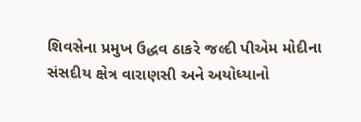શિવસેના પ્રમુખ ઉદ્ધવ ઠાકરે જલ્દી પીએમ મોદીના સંસદીય ક્ષેત્ર વારાણસી અને અયોધ્યાનો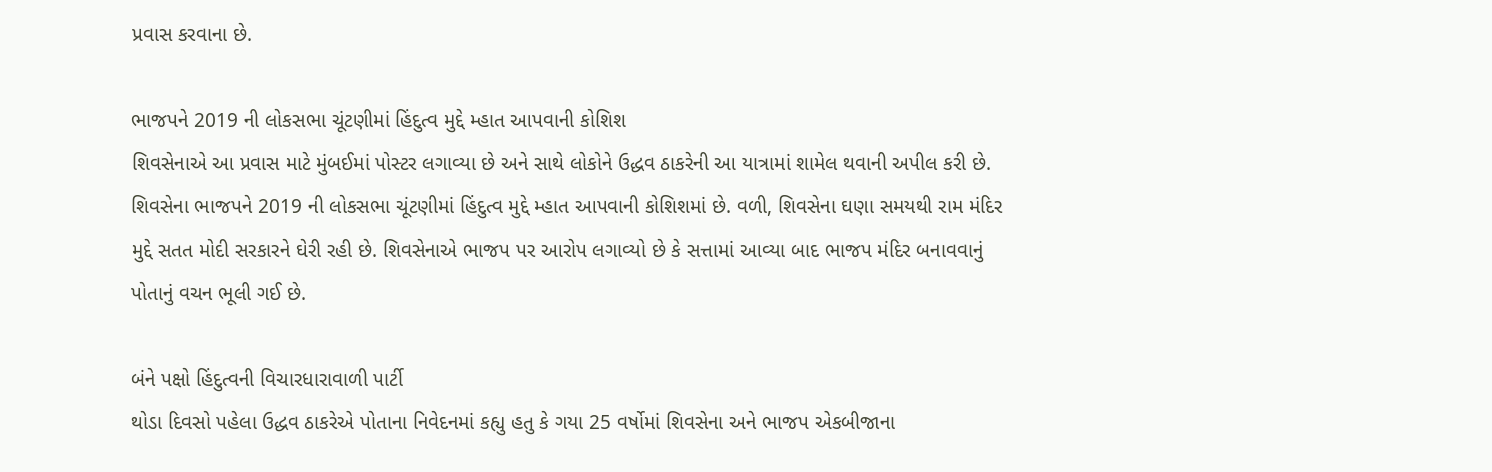પ્રવાસ કરવાના છે.

ભાજપને 2019 ની લોકસભા ચૂંટણીમાં હિંદુત્વ મુદ્દે મ્હાત આપવાની કોશિશ
શિવસેનાએ આ પ્રવાસ માટે મુંબઈમાં પોસ્ટર લગાવ્યા છે અને સાથે લોકોને ઉદ્ધવ ઠાકરેની આ યાત્રામાં શામેલ થવાની અપીલ કરી છે. શિવસેના ભાજપને 2019 ની લોકસભા ચૂંટણીમાં હિંદુત્વ મુદ્દે મ્હાત આપવાની કોશિશમાં છે. વળી, શિવસેના ઘણા સમયથી રામ મંદિર મુદ્દે સતત મોદી સરકારને ઘેરી રહી છે. શિવસેનાએ ભાજપ પર આરોપ લગાવ્યો છે કે સત્તામાં આવ્યા બાદ ભાજપ મંદિર બનાવવાનું પોતાનું વચન ભૂલી ગઈ છે.

બંને પક્ષો હિંદુત્વની વિચારધારાવાળી પાર્ટી
થોડા દિવસો પહેલા ઉદ્ધવ ઠાકરેએ પોતાના નિવેદનમાં કહ્યુ હતુ કે ગયા 25 વર્ષોમાં શિવસેના અને ભાજપ એકબીજાના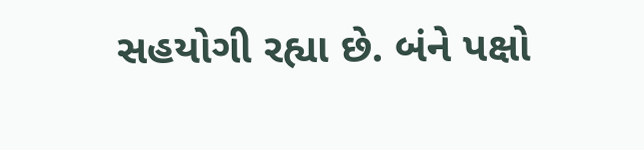સહયોગી રહ્યા છે. બંને પક્ષો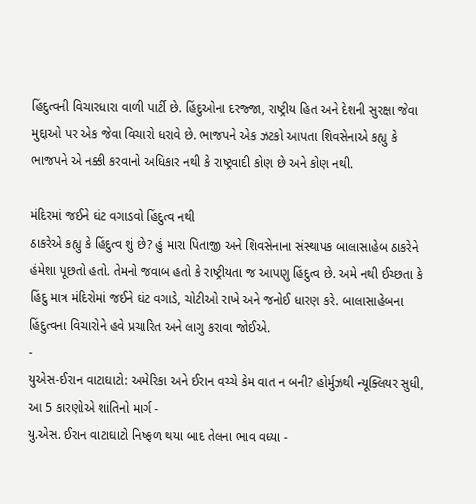હિંદુત્વની વિચારધારા વાળી પાર્ટી છે. હિંદુઓના દરજ્જા, રાષ્ટ્રીય હિત અને દેશની સુરક્ષા જેવા મુદ્દાઓ પર એક જેવા વિચારો ધરાવે છે. ભાજપને એક ઝટકો આપતા શિવસેનાએ કહ્યુ કે ભાજપને એ નક્કી કરવાનો અધિકાર નથી કે રાષ્ટ્રવાદી કોણ છે અને કોણ નથી.

મંદિરમાં જઈને ઘંટ વગાડવો હિંદુત્વ નથી
ઠાકરેએ કહ્યુ કે હિંદુત્વ શું છે? હું મારા પિતાજી અને શિવસેનાના સંસ્થાપક બાલાસાહેબ ઠાકરેને હંમેશા પૂછતો હતો. તેમનો જવાબ હતો કે રાષ્ટ્રીયતા જ આપણુ હિંદુત્વ છે. અમે નથી ઈચ્છતા કે હિંદુ માત્ર મંદિરોમાં જઈને ઘંટ વગાડે, ચોટીઓ રાખે અને જનોઈ ધારણ કરે. બાલાસાહેબના હિંદુત્વના વિચારોને હવે પ્રચારિત અને લાગુ કરાવા જોઈએ.
-
યુએસ-ઈરાન વાટાઘાટો: અમેરિકા અને ઈરાન વચ્ચે કેમ વાત ન બની? હોર્મુઝથી ન્યૂક્લિયર સુધી, આ 5 કારણોએ શાંતિનો માર્ગ -
યુ.એસ. ઈરાન વાટાઘાટો નિષ્ફળ થયા બાદ તેલના ભાવ વધ્યા -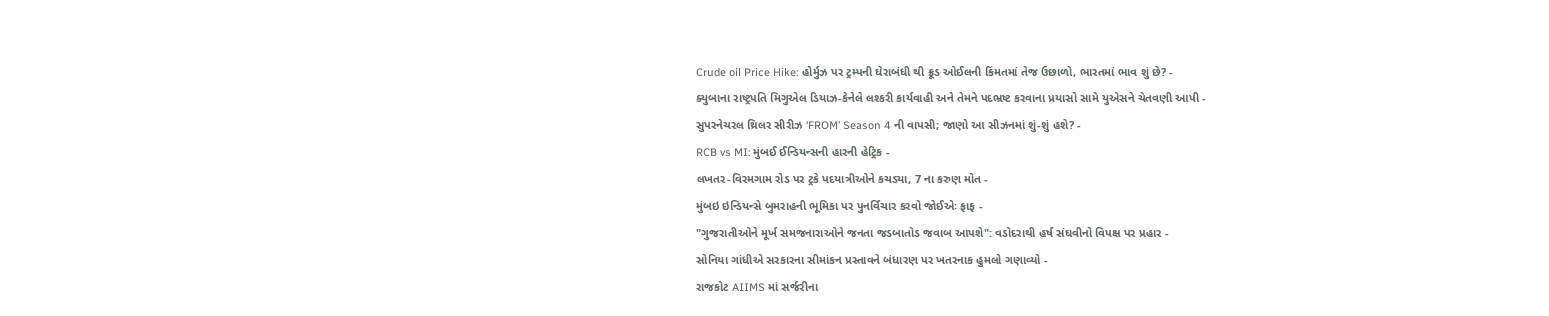Crude oil Price Hike: હોર્મુઝ પર ટ્રમ્પની ઘેરાબંધી થી ક્રૂડ ઓઈલની કિંમતમાં તેજ ઉછાળો, ભારતમાં ભાવ શું છે? -
ક્યુબાના રાષ્ટ્રપતિ મિગુએલ ડિયાઝ-કેનેલે લશ્કરી કાર્યવાહી અને તેમને પદભ્રષ્ટ કરવાના પ્રયાસો સામે યુએસને ચેતવણી આપી -
સુપરનેચરલ થ્રિલર સીરીઝ ‘FROM’ Season 4 ની વાપસી; જાણો આ સીઝનમાં શું-શું હશે? -
RCB vs MI: મુંબઈ ઈન્ડિયન્સની હારની હેટ્રિક -
લખતર-વિરમગામ રોડ પર ટ્રકે પદયાત્રીઓને કચડ્યા, 7 ના કરુણ મોત -
મુંબઇ ઇન્ડિયન્સે બુમરાહની ભૂમિકા પર પુનર્વિચાર કરવો જોઈએઃ ફાફ -
"ગુજરાતીઓને મૂર્ખ સમજનારાઓને જનતા જડબાતોડ જવાબ આપશે": વડોદરાથી હર્ષ સંઘવીનો વિપક્ષ પર પ્રહાર -
સોનિયા ગાંધીએ સરકારના સીમાંકન પ્રસ્તાવને બંધારણ પર ખતરનાક હુમલો ગણાવ્યો -
રાજકોટ AIIMS માં સર્જરીના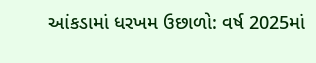આંકડામાં ધરખમ ઉછાળો: વર્ષ 2025માં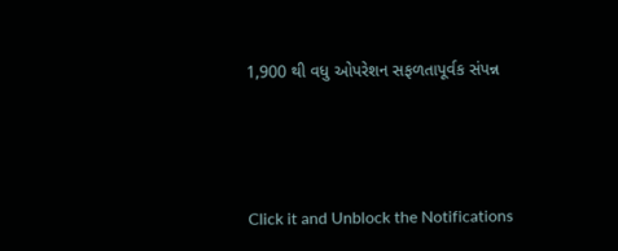1,900 થી વધુ ઓપરેશન સફળતાપૂર્વક સંપન્ન





Click it and Unblock the Notifications